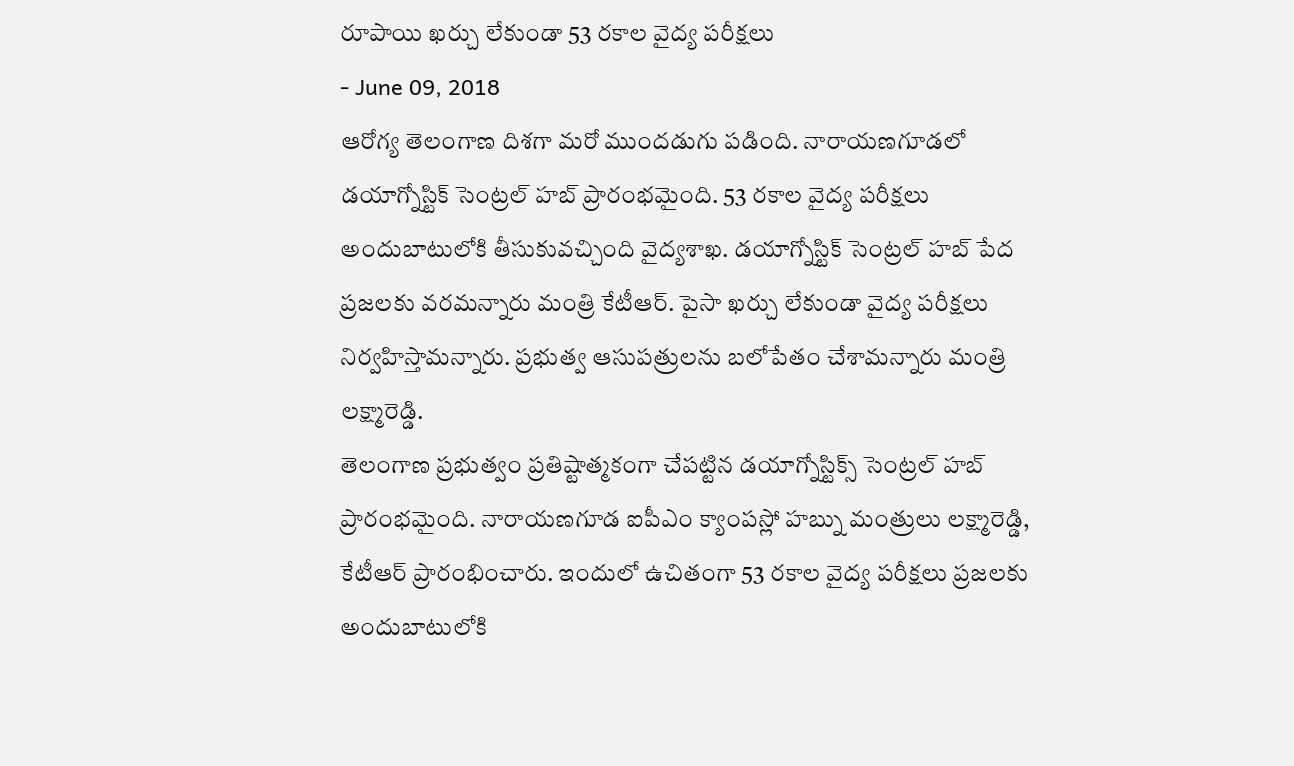రూపాయి ఖర్చు లేకుండా 53 రకాల వైద్య పరీక్షలు
- June 09, 2018
ఆరోగ్య తెలంగాణ దిశగా మరో ముందడుగు పడింది. నారాయణగూడలో డయాగ్నోస్టిక్ సెంట్రల్ హబ్ ప్రారంభమైంది. 53 రకాల వైద్య పరీక్షలు అందుబాటులోకి తీసుకువచ్చింది వైద్యశాఖ. డయాగ్నోస్టిక్ సెంట్రల్ హబ్ పేద ప్రజలకు వరమన్నారు మంత్రి కేటీఆర్. పైసా ఖర్చు లేకుండా వైద్య పరీక్షలు నిర్వహిస్తామన్నారు. ప్రభుత్వ ఆసుపత్రులను బలోపేతం చేశామన్నారు మంత్రి లక్ష్మారెడ్డి.
తెలంగాణ ప్రభుత్వం ప్రతిష్టాత్మకంగా చేపట్టిన డయాగ్నోస్టిక్స్ సెంట్రల్ హబ్ ప్రారంభమైంది. నారాయణగూడ ఐపీఎం క్యాంపస్లో హబ్ను మంత్రులు లక్ష్మారెడ్డి, కేటీఆర్ ప్రారంభించారు. ఇందులో ఉచితంగా 53 రకాల వైద్య పరీక్షలు ప్రజలకు అందుబాటులోకి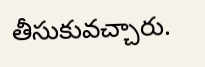తీసుకువచ్చారు.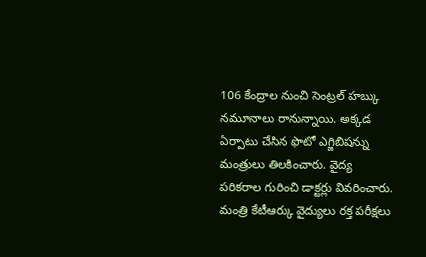106 కేంద్రాల నుంచి సెంట్రల్ హబ్కు నమూనాలు రానున్నాయి. అక్కడ ఏర్పాటు చేసిన ఫొటో ఎగ్జిబిషన్ను మంత్రులు తిలకించారు. వైద్య పరికరాల గురించి డాక్టర్లు వివరించారు. మంత్రి కేటీఆర్కు వైద్యులు రక్త పరీక్షలు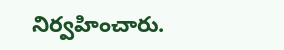నిర్వహించారు.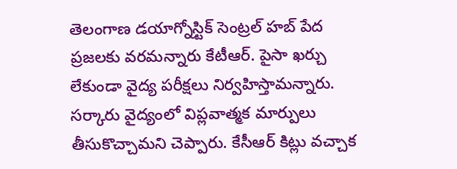తెలంగాణ డయాగ్నోస్టిక్ సెంట్రల్ హబ్ పేద ప్రజలకు వరమన్నారు కేటీఆర్. పైసా ఖర్చు లేకుండా వైద్య పరీక్షలు నిర్వహిస్తామన్నారు. సర్కారు వైద్యంలో విప్లవాత్మక మార్పులు తీసుకొచ్చామని చెప్పారు. కేసీఆర్ కిట్లు వచ్చాక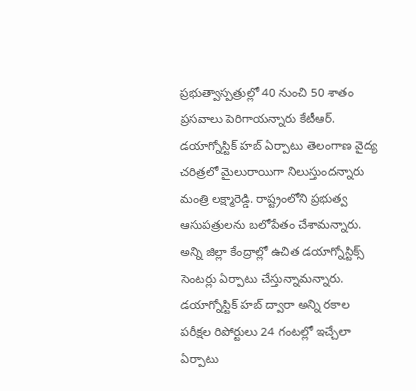ప్రభుత్వాస్పత్రుల్లో 40 నుంచి 50 శాతం ప్రసవాలు పెరిగాయన్నారు కేటీఆర్.
డయాగ్నోస్టిక్ హబ్ ఏర్పాటు తెలంగాణ వైద్య చరిత్రలో మైలురాయిగా నిలుస్తుందన్నారు మంత్రి లక్ష్మారెడ్డి. రాష్ట్రంలోని ప్రభుత్వ ఆసుపత్రులను బలోపేతం చేశామన్నారు. అన్ని జిల్లా కేంద్రాల్లో ఉచిత డయాగ్నోస్టిక్స్ సెంటర్లు ఏర్పాటు చేస్తున్నామన్నారు.
డయాగ్నోస్టిక్ హబ్ ద్వారా అన్ని రకాల పరీక్షల రిపోర్టులు 24 గంటల్లో ఇచ్చేలా ఏర్పాటు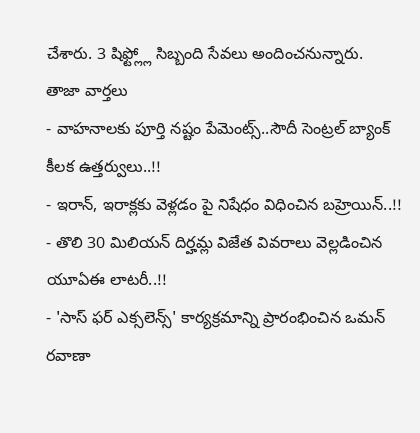చేశారు. 3 షిఫ్ట్ల్లో సిబ్బంది సేవలు అందించనున్నారు.
తాజా వార్తలు
- వాహనాలకు పూర్తి నష్టం పేమెంట్స్..సౌదీ సెంట్రల్ బ్యాంక్ కీలక ఉత్తర్వులు..!!
- ఇరాన్, ఇరాక్లకు వెళ్లడం పై నిషేధం విధించిన బహ్రెయిన్..!!
- తొలి 30 మిలియన్ దిర్హమ్ల విజేత వివరాలు వెల్లడించిన యూఏఈ లాటరీ..!!
- 'సాస్ ఫర్ ఎక్సలెన్స్' కార్యక్రమాన్ని ప్రారంభించిన ఒమన్ రవాణా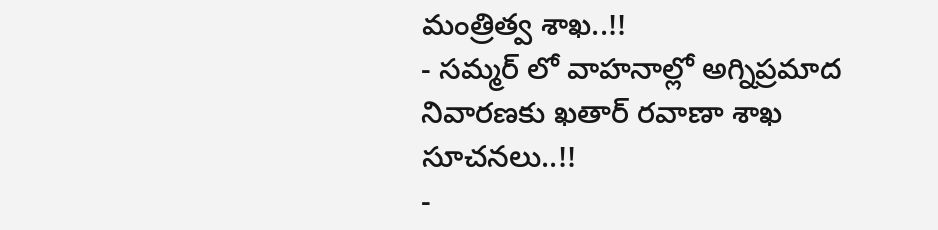మంత్రిత్వ శాఖ..!!
- సమ్మర్ లో వాహనాల్లో అగ్నిప్రమాద నివారణకు ఖతార్ రవాణా శాఖ సూచనలు..!!
-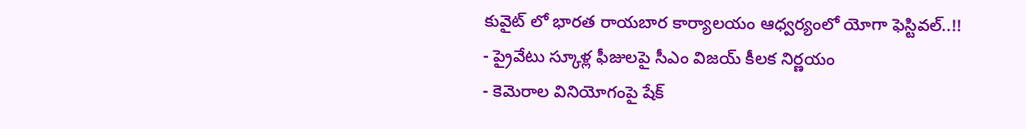కువైట్ లో భారత రాయబార కార్యాలయం ఆధ్వర్యంలో యోగా ఫెస్టివల్..!!
- ప్రైవేటు స్కూళ్ల ఫీజులపై సీఎం విజయ్ కీలక నిర్ణయం
- కెమెరాల వినియోగంపై షేక్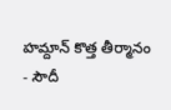హమ్దాన్ కొత్త తీర్మానం
- సౌదీ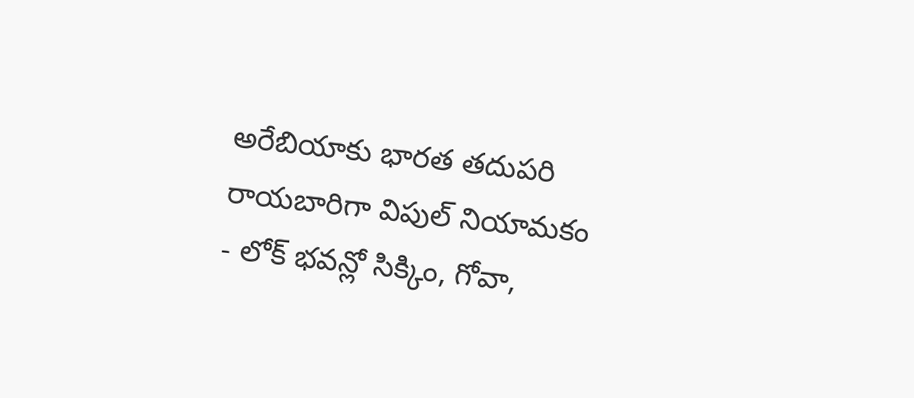అరేబియాకు భారత తదుపరి రాయబారిగా విపుల్ నియామకం
- లోక్ భవన్లో సిక్కిం, గోవా,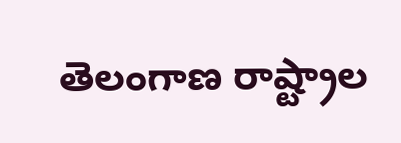తెలంగాణ రాష్ట్రాల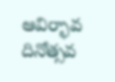ఆవిర్భావ దినోత్సవ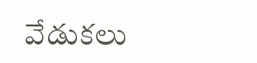వేడుకలు